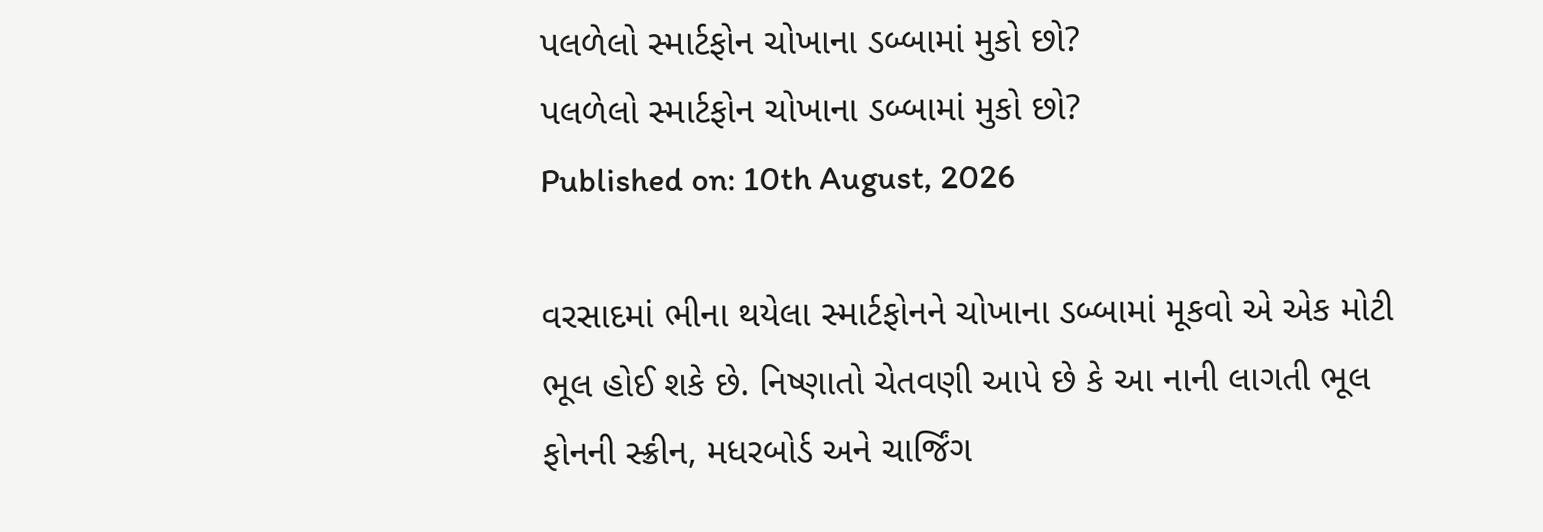પલળેલો સ્માર્ટફોન ચોખાના ડબ્બામાં મુકો છો?
પલળેલો સ્માર્ટફોન ચોખાના ડબ્બામાં મુકો છો?
Published on: 10th August, 2026

વરસાદમાં ભીના થયેલા સ્માર્ટફોનને ચોખાના ડબ્બામાં મૂકવો એ એક મોટી ભૂલ હોઈ શકે છે. નિષ્ણાતો ચેતવણી આપે છે કે આ નાની લાગતી ભૂલ ફોનની સ્ક્રીન, મધરબોર્ડ અને ચાર્જિંગ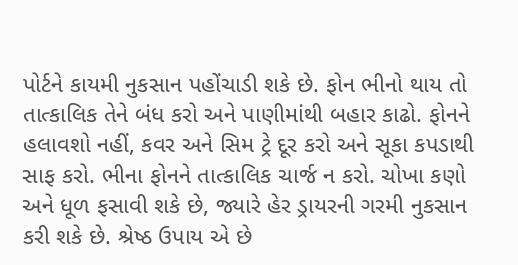પોર્ટને કાયમી નુકસાન પહોંચાડી શકે છે. ફોન ભીનો થાય તો તાત્કાલિક તેને બંધ કરો અને પાણીમાંથી બહાર કાઢો. ફોનને હલાવશો નહીં, કવર અને સિમ ટ્રે દૂર કરો અને સૂકા કપડાથી સાફ કરો. ભીના ફોનને તાત્કાલિક ચાર્જ ન કરો. ચોખા કણો અને ધૂળ ફસાવી શકે છે, જ્યારે હેર ડ્રાયરની ગરમી નુકસાન કરી શકે છે. શ્રેષ્ઠ ઉપાય એ છે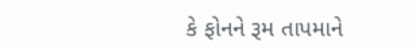કે ફોનને રૂમ તાપમાને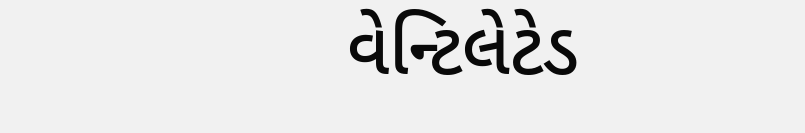વેન્ટિલેટેડ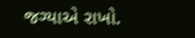જગ્યાએ રાખો.